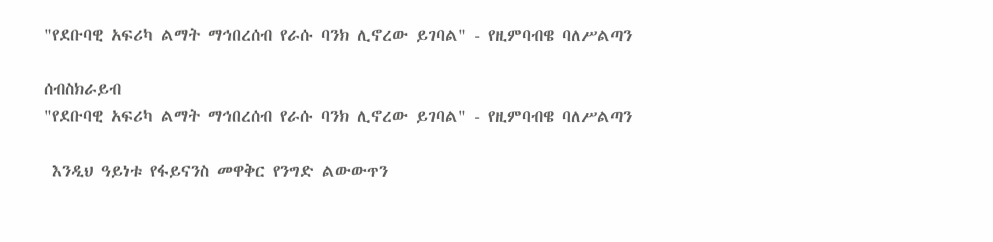"የደቡባዊ አፍሪካ ልማት ማኅበረሰብ የራሱ ባንክ ሊኖረው ይገባል" - የዚምባብዌ ባለሥልጣን

ሰብስክራይብ
"የደቡባዊ አፍሪካ ልማት ማኅበረሰብ የራሱ ባንክ ሊኖረው ይገባል" - የዚምባብዌ ባለሥልጣን

 እንዲህ ዓይነቱ የፋይናንስ መዋቅር የንግድ ልውውጥን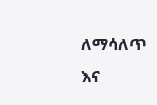ለማሳለጥ እና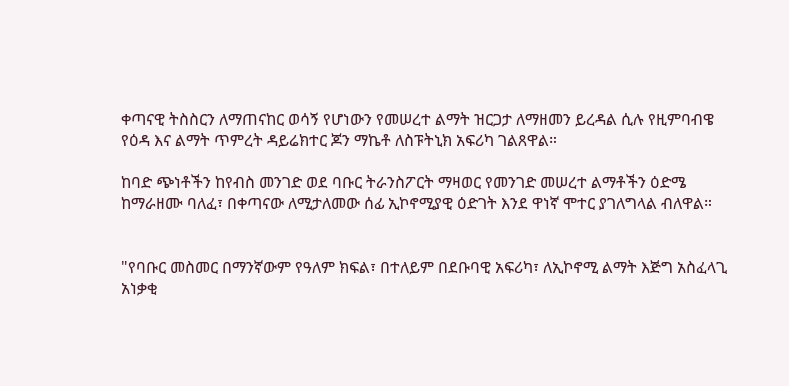ቀጣናዊ ትስስርን ለማጠናከር ወሳኝ የሆነውን የመሠረተ ልማት ዝርጋታ ለማዘመን ይረዳል ሲሉ የዚምባብዌ የዕዳ እና ልማት ጥምረት ዳይሬክተር ጆን ማኬቶ ለስፑትኒክ አፍሪካ ገልጸዋል።

ከባድ ጭነቶችን ከየብስ መንገድ ወደ ባቡር ትራንስፖርት ማዛወር የመንገድ መሠረተ ልማቶችን ዕድሜ ከማራዘሙ ባለፈ፣ በቀጣናው ለሚታለመው ሰፊ ኢኮኖሚያዊ ዕድገት እንደ ዋነኛ ሞተር ያገለግላል ብለዋል።


"የባቡር መስመር በማንኛውም የዓለም ክፍል፣ በተለይም በደቡባዊ አፍሪካ፣ ለኢኮኖሚ ልማት እጅግ አስፈላጊ አነቃቂ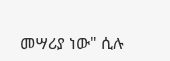መሣሪያ ነው" ሲሉ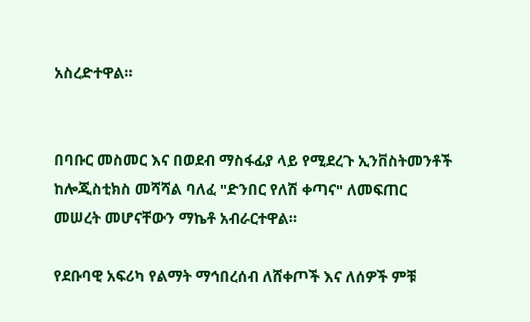አስረድተዋል።


በባቡር መስመር እና በወደብ ማስፋፊያ ላይ የሚደረጉ ኢንቨስትመንቶች ከሎጂስቲክስ መሻሻል ባለፈ "ድንበር የለሽ ቀጣና" ለመፍጠር መሠረት መሆናቸውን ማኬቶ አብራርተዋል።

የደቡባዊ አፍሪካ የልማት ማኅበረሰብ ለሸቀጦች እና ለሰዎች ምቹ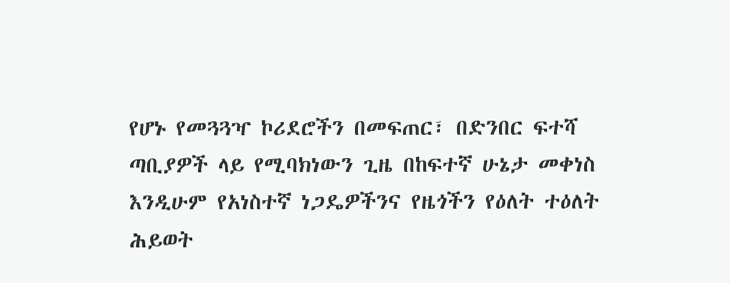የሆኑ የመጓጓዣ ኮሪደሮችን በመፍጠር፣ በድንበር ፍተሻ ጣቢያዎች ላይ የሚባክነውን ጊዜ በከፍተኛ ሁኔታ መቀነስ እንዲሁም የአነስተኛ ነጋዴዎችንና የዜጎችን የዕለት ተዕለት ሕይወት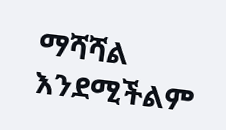ማሻሻል እንደሚችልም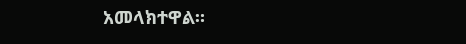አመላክተዋል።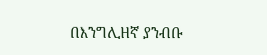በእንግሊዘኛ ያንብቡ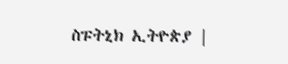ስፑትኒክ ኢትዮጵያ |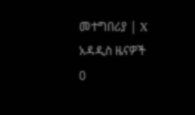መተግበሪያ | X
አዳዲስ ዜናዎች
0